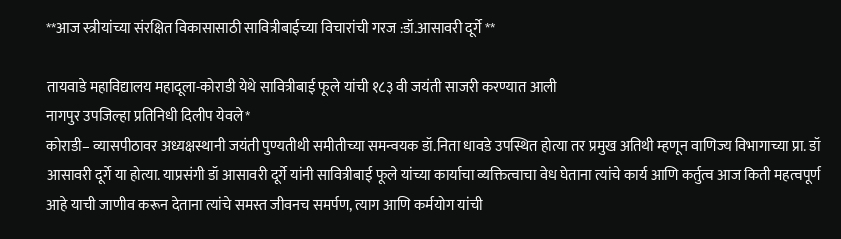**आज स्त्रीयांच्या संरक्षित विकासासाठी सावित्रीबाईच्या विचारांची गरज :डॉ.आसावरी दूर्गे **

तायवाडे महाविद्यालय महादूला-कोराडी येथे सावित्रीबाई फूले यांची १८३ वी जयंती साजरी करण्यात आली
नागपुर उपजिल्हा प्रतिनिधी दिलीप येवले*
कोराडी– व्यासपीठावर अध्यक्षस्थानी जयंती पुण्यतीथी समीतीच्या समन्वयक डॉ.निता धावडे उपस्थित होत्या तर प्रमुख अतिथी म्हणून वाणिज्य विभागाच्या प्रा. डॉ आसावरी दूर्गे या होत्या. याप्रसंगी डॉ आसावरी दूर्गे यांनी सावित्रीबाई फूले यांच्या कार्याचा व्यक्तित्वाचा वेध घेताना त्यांचे कार्य आणि कर्तुत्व आज किती महत्वपूर्ण आहे याची जाणीव करून देताना त्यांचे समस्त जीवनच समर्पण, त्याग आणि कर्मयोग यांची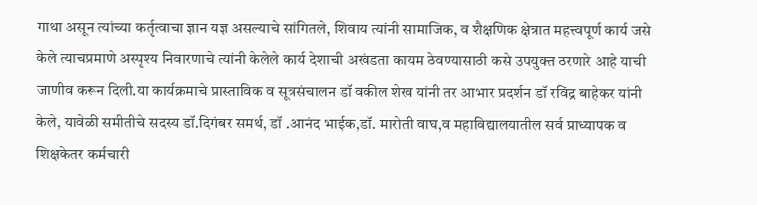गाथा असून त्यांच्या कर्तृत्वाचा ज्ञान यज्ञ असल्याचे सांगितले, शिवाय त्यांनी सामाजिक, व शैक्षणिक क्षेत्रात महत्त्वपूर्ण कार्य जसे केले त्याचप्रमाणे अस्पृश्य निवारणाचे त्यांनी केलेले कार्य देशाची अखंडता कायम ठेवण्यासाठी कसे उपयुक्त ठरणारे आहे याची जाणीव करून दिली.या कार्यक्रमाचे प्रास्ताविक व सूत्रसंचालन डॉ वकील शेख यांनी तर आभार प्रदर्शन डॉ रविंद्र बाहेकर यांनी केले, यावेळी समीतीचे सदस्य डॉ.दिगंबर समर्थ, डॉ .आनंद भाईक,डॉ. मारोती वाघ,व महाविद्यालयातील सर्व प्राध्यापक व शिक्षकेतर कर्मचारी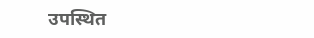उपस्थित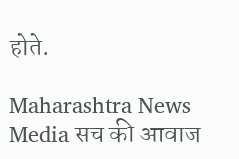होते.

Maharashtra News Media सच की आवाज